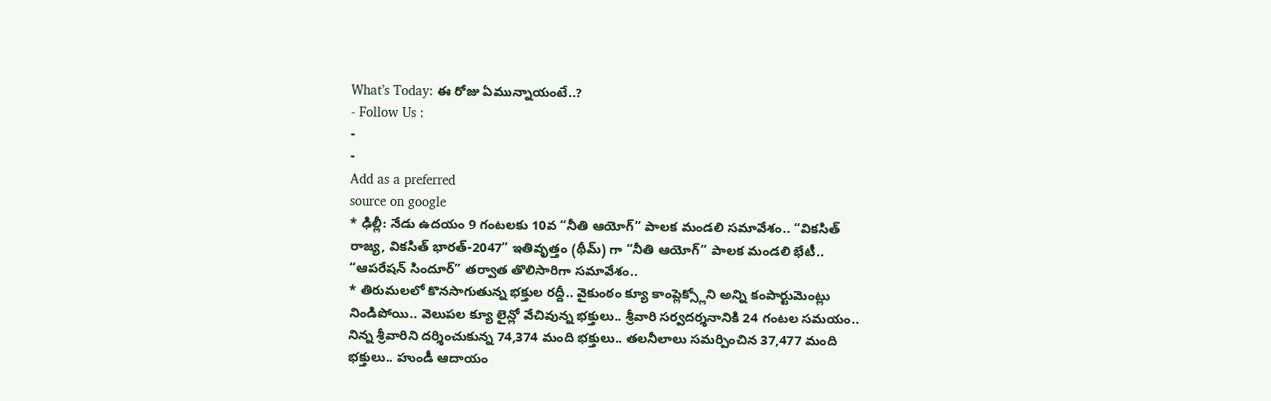What’s Today: ఈ రోజు ఏమున్నాయంటే..?
- Follow Us :
-
-
Add as a preferred
source on google
* ఢిల్లీ: నేడు ఉదయం 9 గంటలకు 10వ “నీతి ఆయోగ్” పాలక మండలి సమావేశం.. “వికసిత్ రాజ్య, వికసిత్ భారత్-2047” ఇతివృత్తం (థీమ్) గా “నీతి ఆయోగ్” పాలక మండలి భేటీ.. “ఆపరేషన్ సిందూర్” తర్వాత తొలిసారిగా సమావేశం..
* తిరుమలలో కొనసాగుతున్న భక్తుల రద్దీ.. వైకుంఠం క్యూ కాంప్లెక్స్లోని అన్ని కంపార్టుమెంట్లు నిండిపోయి.. వెలుపల క్యూ లైన్లో వేచివున్న భక్తులు.. శ్రీవారి సర్వదర్శనానికి 24 గంటల సమయం.. నిన్న శ్రీవారిని దర్శించుకున్న 74,374 మంది భక్తులు.. తలనీలాలు సమర్పించిన 37,477 మంది భక్తులు.. హుండీ ఆదాయం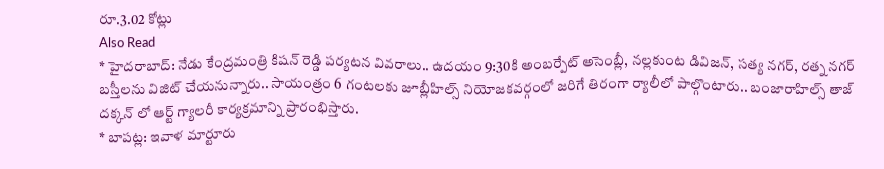రూ.3.02 కోట్లు
Also Read
* హైదరాబాద్: నేడు కేంద్రమంత్రి కిషన్ రెడ్డి పర్యటన వివరాలు.. ఉదయం 9:30కి అంబర్పేట్ అసెంబ్లీ, నల్లకుంట డివిజన్, సత్య నగర్, రత్న నగర్ బస్తీలను విజిట్ చేయనున్నారు.. సాయంత్రం 6 గంటలకు జూబ్లీహిల్స్ నియోజకవర్గంలో జరిగే తిరంగా ర్యాలీలో పాల్గొంటారు.. బంజారాహిల్స్ తాజ్ దక్కన్ లో ఆర్ట్ గ్యాలరీ కార్యక్రమాన్ని ప్రారంభిస్తారు.
* బాపట్ల: ఇవాళ మార్టూరు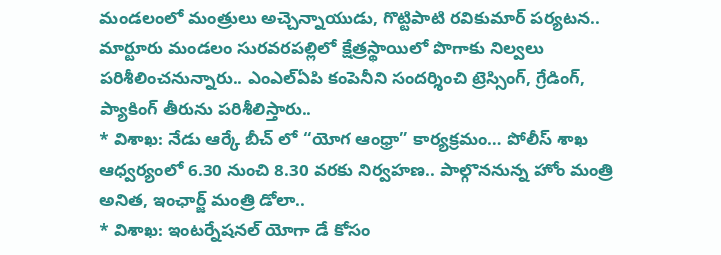మండలంలో మంత్రులు అచ్చెన్నాయుడు, గొట్టిపాటి రవికుమార్ పర్యటన.. మార్టూరు మండలం సురవరపల్లిలో క్షేత్రస్థాయిలో పొగాకు నిల్వలు పరిశీలించనున్నారు.. ఎంఎల్ఏపి కంపెనీని సందర్శించి ట్రెస్సింగ్, గ్రేడింగ్, ప్యాకింగ్ తీరును పరిశీలిస్తారు..
* విశాఖ: నేడు ఆర్కే బీచ్ లో “యోగ ఆంధ్రా” కార్యక్రమం… పోలీస్ శాఖ ఆధ్వర్యంలో 6.30 నుంచి 8.30 వరకు నిర్వహణ.. పాల్గొననున్న హోం మంత్రి అనిత, ఇంఛార్జ్ మంత్రి డోలా..
* విశాఖ: ఇంటర్నేషనల్ యోగా డే కోసం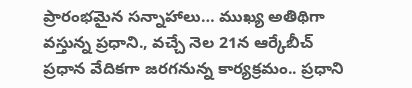ప్రారంభమైన సన్నాహాలు… ముఖ్య అతిథిగా వస్తున్న ప్రధాని., వచ్చే నెల 21న ఆర్కేబీచ్ ప్రధాన వేదికగా జరగనున్న కార్యక్రమం.. ప్రధాని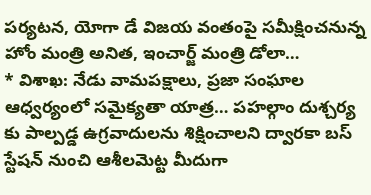పర్యటన, యోగా డే విజయ వంతంపై సమీక్షించనున్న హోం మంత్రి అనిత, ఇంచార్జ్ మంత్రి డోలా…
* విశాఖ: నేడు వామపక్షాలు, ప్రజా సంఘాల ఆధ్వర్యంలో సమైక్యతా యాత్ర… పహల్గాం దుశ్చర్య కు పాల్పడ్డ ఉగ్రవాదులను శిక్షించాలని ద్వారకా బస్ స్టేషన్ నుంచి ఆశీలమెట్ట మీదుగా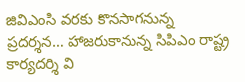జివిఎంసి వరకు కొనసాగనున్న ప్రదర్శన… హాజరుకానున్న సిపిఎం రాష్ట్ర కార్యదర్శి వి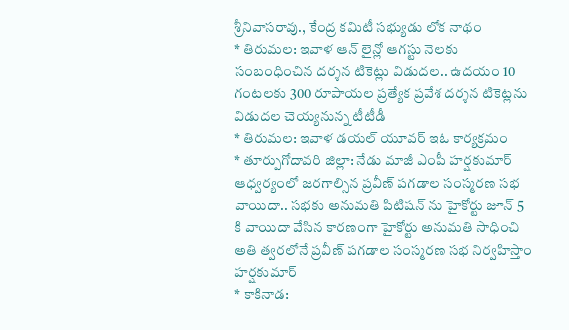శ్రీనివాసరావు., కేంద్ర కమిటీ సభ్యుడు లోక నాథం
* తిరుమల: ఇవాళ ఆన్ లైన్లో ఆగస్టు నెలకు సంబంధించిన దర్శన టికెట్లు విడుదల.. ఉదయం 10 గంటలకు 300 రూపాయల ప్రత్యేక ప్రవేశ దర్శన టికెట్లను విడుదల చెయ్యనున్న టీటీడీ
* తిరుమల: ఇవాళ డయల్ యూవర్ ఇఓ కార్యక్రమం
* తూర్పుగోదావరి జిల్లా: నేడు మాజీ ఎంపీ హర్షకుమార్ ఆధ్వర్యంలో జరగాల్సిన ప్రవీణ్ పగడాల సంస్మరణ సభ వాయిదా.. సభకు అనుమతి పిటిషన్ ను హైకోర్టు జూన్ 5 కి వాయిదా వేసిన కారణంగా హైకోర్టు అనుమతి సాధించి అతి త్వరలోనే ప్రవీణ్ పగడాల సంస్మరణ సభ నిర్వహిస్తాం హర్షకుమార్
* కాకినాడ: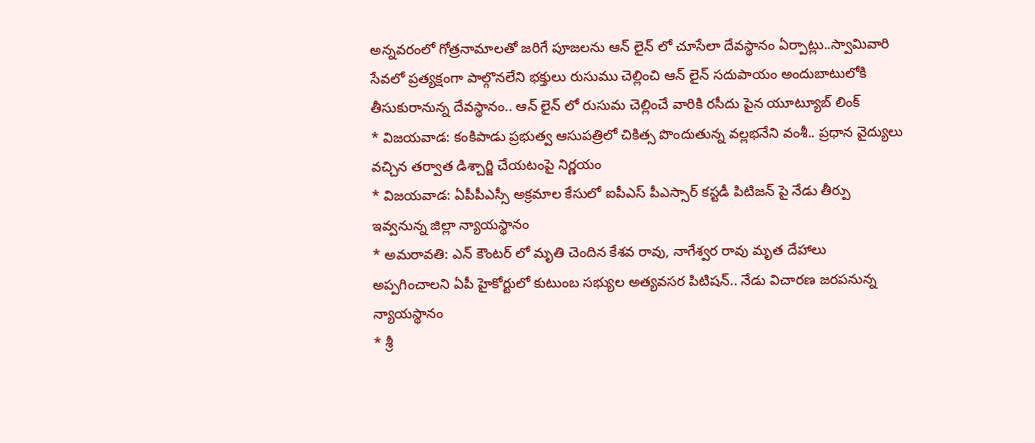అన్నవరంలో గోత్రనామాలతో జరిగే పూజలను ఆన్ లైన్ లో చూసేలా దేవస్థానం ఏర్పాట్లు..స్వామివారి సేవలో ప్రత్యక్షంగా పాల్గొనలేని భక్తులు రుసుము చెల్లించి ఆన్ లైన్ సదుపాయం అందుబాటులోకి తీసుకురానున్న దేవస్థానం.. ఆన్ లైన్ లో రుసుమ చెల్లించే వారికి రసీదు పైన యూట్యూబ్ లింక్
* విజయవాడ: కంకిపాడు ప్రభుత్వ ఆసుపత్రిలో చికిత్స పొందుతున్న వల్లభనేని వంశీ.. ప్రధాన వైద్యులు వచ్చిన తర్వాత డిశ్చార్జి చేయటంపై నిర్ణయం
* విజయవాడ: ఏపీపీఎస్సీ అక్రమాల కేసులో ఐపీఎస్ పీఎస్సార్ కస్టడీ పిటిజన్ పై నేడు తీర్పు ఇవ్వనున్న జిల్లా న్యాయస్థానం
* అమరావతి: ఎన్ కౌంటర్ లో మృతి చెందిన కేశవ రావు, నాగేశ్వర రావు మృత దేహాలు అప్పగించాలని ఏపీ హైకోర్టులో కుటుంబ సభ్యుల అత్యవసర పిటిషన్.. నేడు విచారణ జరపనున్న న్యాయస్థానం
* శ్రీ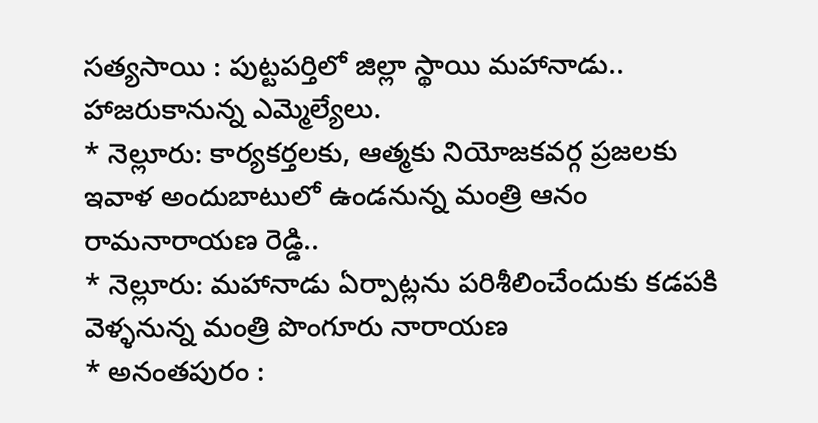సత్యసాయి : పుట్టపర్తిలో జిల్లా స్థాయి మహానాడు.. హాజరుకానున్న ఎమ్మెల్యేలు.
* నెల్లూరు: కార్యకర్తలకు, ఆత్మకు నియోజకవర్గ ప్రజలకు ఇవాళ అందుబాటులో ఉండనున్న మంత్రి ఆనం రామనారాయణ రెడ్డి..
* నెల్లూరు: మహానాడు ఏర్పాట్లను పరిశీలించేందుకు కడపకి వెళ్ళనున్న మంత్రి పొంగూరు నారాయణ
* అనంతపురం :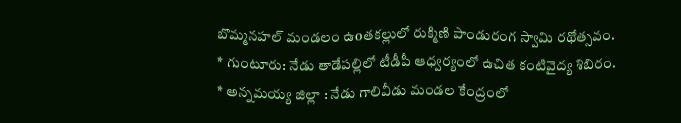బొమ్మనహల్ మండలం ఉoతకల్లులో రుక్మిణి పాండురంగ స్వామి రథోత్సవం.
* గుంటూరు: నేడు తాడేపల్లిలో టీడీపీ ఆధ్వర్యంలో ఉచిత కంటివైద్య శిబిరం.
* అన్నమయ్య జిల్లా : నేడు గాలివీడు మండల కేంద్రంలో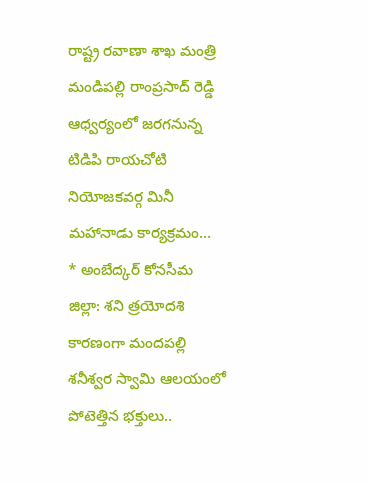రాష్ట్ర రవాణా శాఖ మంత్రి మండిపల్లి రాంప్రసాద్ రెడ్డి ఆధ్వర్యంలో జరగనున్న టిడిపి రాయచోటి నియోజకవర్గ మినీ మహానాడు కార్యక్రమం…
* అంబేద్కర్ కోనసీమ జిల్లా: శని త్రయోదశి కారణంగా మందపల్లి శనీశ్వర స్వామి ఆలయంలో పోటెత్తిన భక్తులు..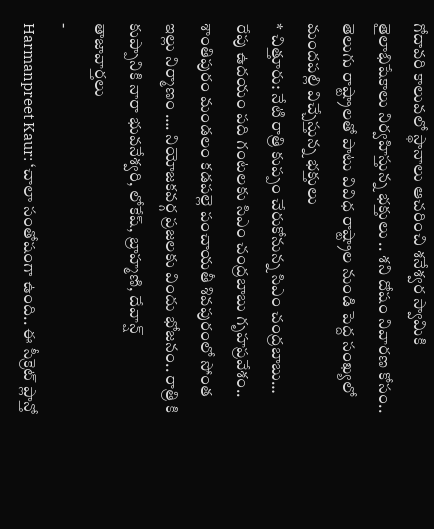గోదావరి కాలువలో స్థానాలు ఆచరించి శనేశ్వర స్వామికి తైలాభిషేకాలు నిర్వహిస్తున్న భక్తులు .. శని దోషం నివారణ కోసం.. తెలుగు రాష్ట్రాలతో పాటు వివిధ రాష్ట్రాల నుండి పెద్ద సంఖ్యలో మందపల్లి విచ్చేస్తున్న భక్తులు
* చిత్తూరు: నేటి రాత్రి కుప్పం చేరుకోనున్న సిఎం చంద్రబాబు… రేపు ఉదయం పది గంటలకు సిఎం చంద్రబాబు గృహప్రవేశం.. శాంతిపురం మండలం కడపల్లె పంచాయతీ శివపురంలో సోంత ఇల్లు నిర్మాణం …. నియోజకవర్గ ప్రజలకు విందు భోజనం.. రాత్రి కి కుప్పానికి నారా భువనేశ్వరి, లోకేష్, బ్రాహ్మణి, దేవాన్ష్
తాజావార్తలు
-
Harmanpreet Kaur: ‘చాలా సంతోషంగా ఉంది.. ఈ సీక్రెట్ ప్లాన్తో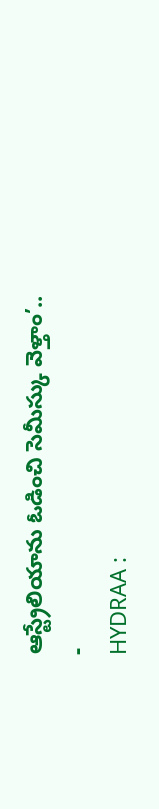ఆస్ట్రేలియాను ఓడించి సెమీస్కు వెళ్తాం’..
-
HYDRAA :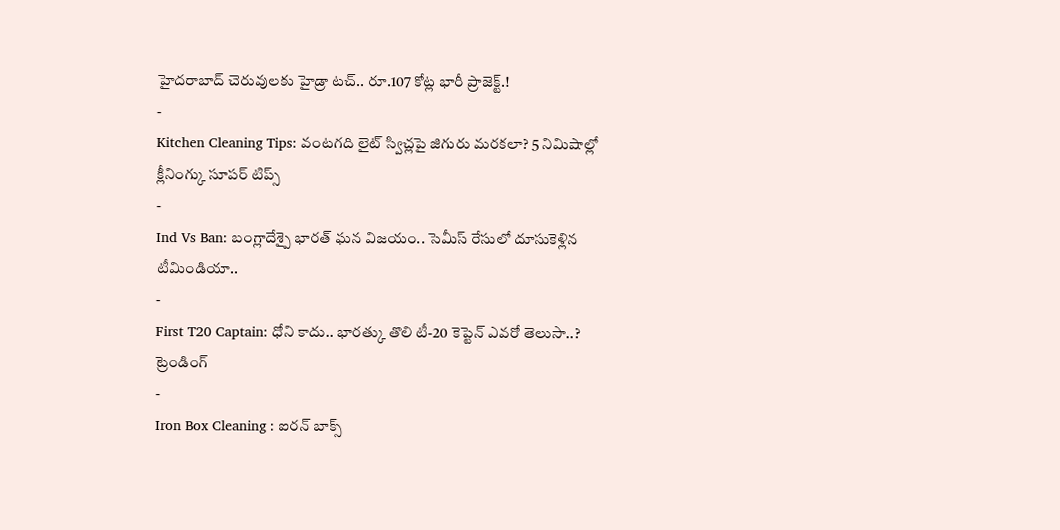హైదరాబాద్ చెరువులకు హైడ్రా టచ్.. రూ.107 కోట్ల భారీ ప్రాజెక్ట్.!
-
Kitchen Cleaning Tips: వంటగది లైట్ స్విచ్లపై జిగురు మరకలా? 5 నిమిషాల్లో క్లీనింగ్కు సూపర్ టిప్స్
-
Ind Vs Ban: బంగ్లాదేశ్పై భారత్ ఘన విజయం.. సెమీస్ రేసులో దూసుకెళ్లిన టీమిండియా..
-
First T20 Captain: ధోని కాదు.. భారత్కు తొలి టీ-20 కెప్టెన్ ఎవరో తెలుసా..?
ట్రెండింగ్
-
Iron Box Cleaning : ఐరన్ బాక్స్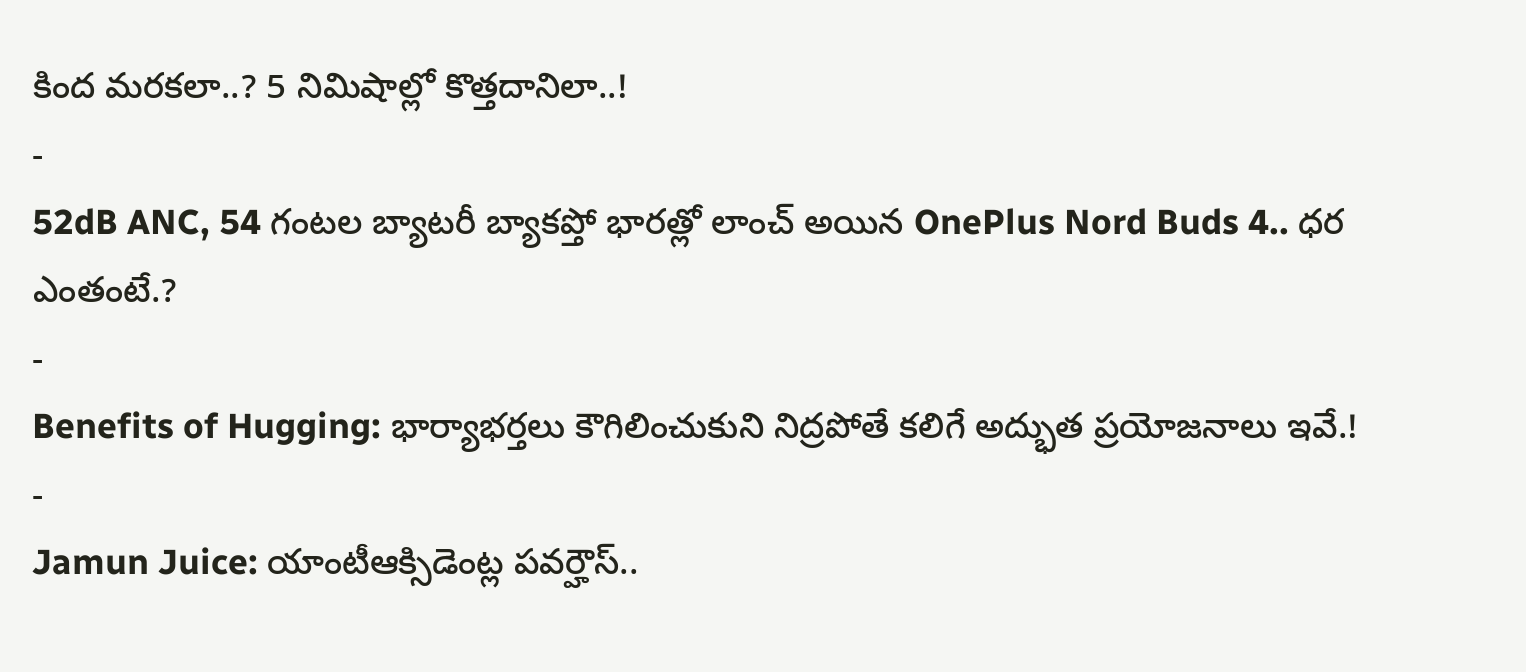కింద మరకలా..? 5 నిమిషాల్లో కొత్తదానిలా..!
-
52dB ANC, 54 గంటల బ్యాటరీ బ్యాకప్తో భారత్లో లాంచ్ అయిన OnePlus Nord Buds 4.. ధర ఎంతంటే.?
-
Benefits of Hugging: భార్యాభర్తలు కౌగిలించుకుని నిద్రపోతే కలిగే అద్భుత ప్రయోజనాలు ఇవే.!
-
Jamun Juice: యాంటీఆక్సిడెంట్ల పవర్హౌస్..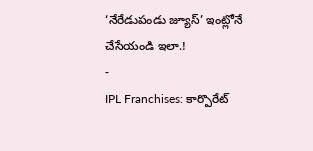‘నేరేడుపండు జ్యూస్’ ఇంట్లోనే చేసేయండి ఇలా.!
-
IPL Franchises: కార్పొరేట్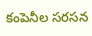కంపెనీల సరసన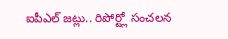ఐపీఎల్ జట్లు.. రిపోర్ట్లో సంచలన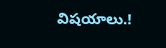విషయాలు.!